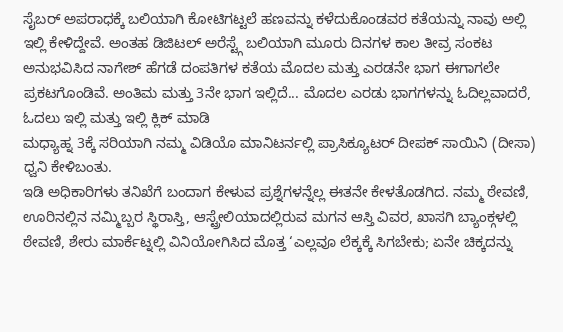ಸೈಬರ್ ಅಪರಾಧಕ್ಕೆ ಬಲಿಯಾಗಿ ಕೋಟಿಗಟ್ಟಲೆ ಹಣವನ್ನು ಕಳೆದುಕೊಂಡವರ ಕತೆಯನ್ನು ನಾವು ಅಲ್ಲಿ ಇಲ್ಲಿ ಕೇಳಿದ್ದೇವೆ. ಅಂತಹ ಡಿಜಿಟಲ್ ಅರೆಸ್ಟ್ಗೆ ಬಲಿಯಾಗಿ ಮೂರು ದಿನಗಳ ಕಾಲ ತೀವ್ರ ಸಂಕಟ ಅನುಭವಿಸಿದ ನಾಗೇಶ್ ಹೆಗಡೆ ದಂಪತಿಗಳ ಕತೆಯ ಮೊದಲ ಮತ್ತು ಎರಡನೇ ಭಾಗ ಈಗಾಗಲೇ ಪ್ರಕಟಗೊಂಡಿವೆ. ಅಂತಿಮ ಮತ್ತು 3ನೇ ಭಾಗ ಇಲ್ಲಿದೆ... ಮೊದಲ ಎರಡು ಭಾಗಗಳನ್ನು ಓದಿಲ್ಲವಾದರೆ, ಓದಲು ಇಲ್ಲಿ ಮತ್ತು ಇಲ್ಲಿ ಕ್ಲಿಕ್ ಮಾಡಿ
ಮಧ್ಯಾಹ್ನ 3ಕ್ಕೆ ಸರಿಯಾಗಿ ನಮ್ಮ ವಿಡಿಯೊ ಮಾನಿಟರ್ನಲ್ಲಿ ಪ್ರಾಸಿಕ್ಯೂಟರ್ ದೀಪಕ್ ಸಾಯಿನಿ (ದೀಸಾ) ಧ್ವನಿ ಕೇಳಿಬಂತು.
ಇಡಿ ಅಧಿಕಾರಿಗಳು ತನಿಖೆಗೆ ಬಂದಾಗ ಕೇಳುವ ಪ್ರಶ್ನೆಗಳನ್ನೆಲ್ಲ ಈತನೇ ಕೇಳತೊಡಗಿದ. ನಮ್ಮ ಠೇವಣಿ, ಊರಿನಲ್ಲಿನ ನಮ್ಮಿಬ್ಬರ ಸ್ಥಿರಾಸ್ತಿ, ಆಸ್ಟ್ರೇಲಿಯಾದಲ್ಲಿರುವ ಮಗನ ಆಸ್ತಿ ವಿವರ, ಖಾಸಗಿ ಬ್ಯಾಂಕ್ಗಳಲ್ಲಿ ಠೇವಣಿ, ಶೇರು ಮಾರ್ಕೆಟ್ನಲ್ಲಿ ವಿನಿಯೋಗಿಸಿದ ಮೊತ್ತ ‘ಎಲ್ಲವೂ ಲೆಕ್ಕಕ್ಕೆ ಸಿಗಬೇಕು; ಏನೇ ಚಿಕ್ಕದನ್ನು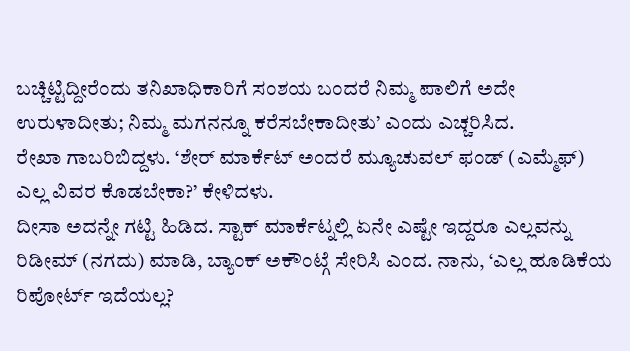ಬಚ್ಚಿಟ್ಟಿದ್ದೀರೆಂದು ತನಿಖಾಧಿಕಾರಿಗೆ ಸಂಶಯ ಬಂದರೆ ನಿಮ್ಮ ಪಾಲಿಗೆ ಅದೇ ಉರುಳಾದೀತು; ನಿಮ್ಮ ಮಗನನ್ನೂ ಕರೆಸಬೇಕಾದೀತು’ ಎಂದು ಎಚ್ಚರಿಸಿದ.
ರೇಖಾ ಗಾಬರಿಬಿದ್ದಳು. ‘ಶೇರ್ ಮಾರ್ಕೆಟ್ ಅಂದರೆ ಮ್ಯೂಚುವಲ್ ಫಂಡ್ (ಎಮ್ಮೆಫ್) ಎಲ್ಲ ವಿವರ ಕೊಡಬೇಕಾ?’ ಕೇಳಿದಳು.
ದೀಸಾ ಅದನ್ನೇ ಗಟ್ಟಿ ಹಿಡಿದ. ಸ್ಟಾಕ್ ಮಾರ್ಕೆಟ್ನಲ್ಲಿ ಏನೇ ಎಷ್ಟೇ ಇದ್ದರೂ ಎಲ್ಲವನ್ನು ರಿಡೀಮ್ (ನಗದು) ಮಾಡಿ, ಬ್ಯಾಂಕ್ ಅಕೌಂಟ್ಗೆ ಸೇರಿಸಿ ಎಂದ. ನಾನು, ‘ಎಲ್ಲ ಹೂಡಿಕೆಯ ರಿಪೋರ್ಟ್ ಇದೆಯಲ್ಲ?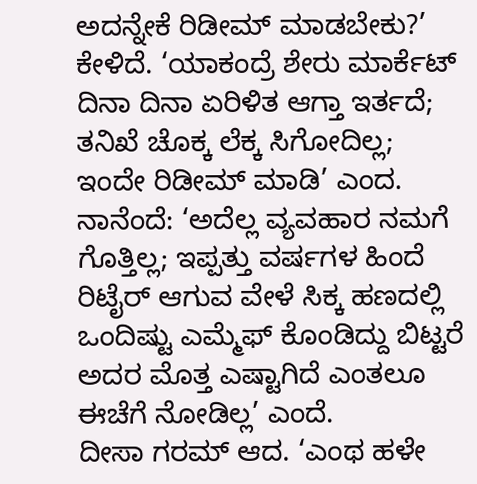ಅದನ್ನೇಕೆ ರಿಡೀಮ್ ಮಾಡಬೇಕು?’ ಕೇಳಿದೆ. ‘ಯಾಕಂದ್ರೆ ಶೇರು ಮಾರ್ಕೆಟ್ ದಿನಾ ದಿನಾ ಏರಿಳಿತ ಆಗ್ತಾ ಇರ್ತದೆ; ತನಿಖೆ ಚೊಕ್ಕ ಲೆಕ್ಕ ಸಿಗೋದಿಲ್ಲ; ಇಂದೇ ರಿಡೀಮ್ ಮಾಡಿ’ ಎಂದ.
ನಾನೆಂದೆ: ‘ಅದೆಲ್ಲ ವ್ಯವಹಾರ ನಮಗೆ ಗೊತ್ತಿಲ್ಲ; ಇಪ್ಪತ್ತು ವರ್ಷಗಳ ಹಿಂದೆ ರಿಟೈರ್ ಆಗುವ ವೇಳೆ ಸಿಕ್ಕ ಹಣದಲ್ಲಿ ಒಂದಿಷ್ಟು ಎಮ್ಮೆಫ್ ಕೊಂಡಿದ್ದು ಬಿಟ್ಟರೆ ಅದರ ಮೊತ್ತ ಎಷ್ಟಾಗಿದೆ ಎಂತಲೂ ಈಚೆಗೆ ನೋಡಿಲ್ಲ’ ಎಂದೆ.
ದೀಸಾ ಗರಮ್ ಆದ. ‘ಎಂಥ ಹಳೇ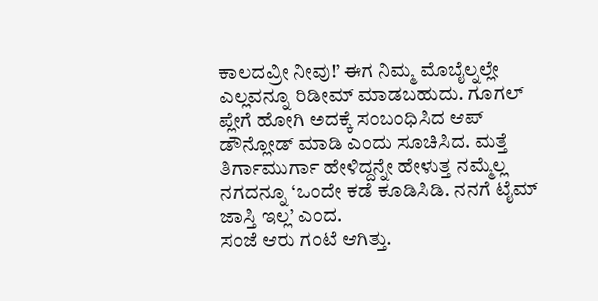ಕಾಲದವ್ರೀ ನೀವು!’ ಈಗ ನಿಮ್ಮ ಮೊಬೈಲ್ನಲ್ಲೇ ಎಲ್ಲವನ್ನೂ ರಿಡೀಮ್ ಮಾಡಬಹುದು. ಗೂಗಲ್ ಪ್ಲೇಗೆ ಹೋಗಿ ಅದಕ್ಕೆ ಸಂಬಂಧಿಸಿದ ಆಪ್ ಡೌನ್ಲೋಡ್ ಮಾಡಿ ಎಂದು ಸೂಚಿಸಿದ. ಮತ್ತೆ ತಿರ್ಗಾಮುರ್ಗಾ ಹೇಳಿದ್ದನ್ನೇ ಹೇಳುತ್ತ ನಮ್ಮೆಲ್ಲ ನಗದನ್ನೂ ‘ಒಂದೇ ಕಡೆ ಕೂಡಿಸಿಡಿ. ನನಗೆ ಟೈಮ್ ಜಾಸ್ತಿ ಇಲ್ಲ’ ಎಂದ.
ಸಂಜೆ ಆರು ಗಂಟೆ ಆಗಿತ್ತು.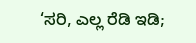‘ಸರಿ, ಎಲ್ಲ ರೆಡಿ ಇಡಿ;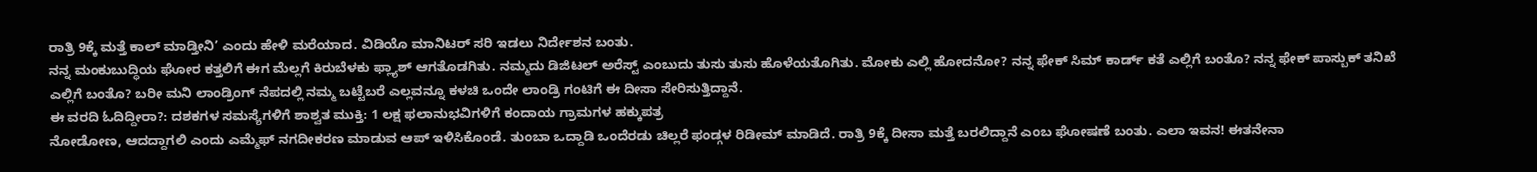ರಾತ್ರಿ 9ಕ್ಕೆ ಮತ್ತೆ ಕಾಲ್ ಮಾಡ್ತೀನಿ’ ಎಂದು ಹೇಳಿ ಮರೆಯಾದ. ವಿಡಿಯೊ ಮಾನಿಟರ್ ಸರಿ ಇಡಲು ನಿರ್ದೇಶನ ಬಂತು.
ನನ್ನ ಮಂಕುಬುದ್ಧಿಯ ಘೋರ ಕತ್ತಲಿಗೆ ಈಗ ಮೆಲ್ಲಗೆ ಕಿರುಬೆಳಕು ಫ್ಲ್ಯಾಶ್ ಆಗತೊಡಗಿತು. ನಮ್ಮದು ಡಿಜಿಟಲ್ ಅರೆಸ್ಟ್ ಎಂಬುದು ತುಸು ತುಸು ಹೊಳೆಯತೊಗಿತು. ಮೋಕು ಎಲ್ಲಿ ಹೋದನೋ? ನನ್ನ ಫೇಕ್ ಸಿಮ್ ಕಾರ್ಡ್ ಕತೆ ಎಲ್ಲಿಗೆ ಬಂತೊ? ನನ್ನ ಫೇಕ್ ಪಾಸ್ಬುಕ್ ತನಿಖೆ ಎಲ್ಲಿಗೆ ಬಂತೊ? ಬರೀ ಮನಿ ಲಾಂಡ್ರಿಂಗ್ ನೆಪದಲ್ಲಿ ನಮ್ಮ ಬಟ್ಟೆಬರೆ ಎಲ್ಲವನ್ನೂ ಕಳಚಿ ಒಂದೇ ಲಾಂಡ್ರಿ ಗಂಟಿಗೆ ಈ ದೀಸಾ ಸೇರಿಸುತ್ತಿದ್ದಾನೆ.
ಈ ವರದಿ ಓದಿದ್ದೀರಾ?: ದಶಕಗಳ ಸಮಸ್ಯೆಗಳಿಗೆ ಶಾಶ್ವತ ಮುಕ್ತಿ: 1 ಲಕ್ಷ ಫಲಾನುಭವಿಗಳಿಗೆ ಕಂದಾಯ ಗ್ರಾಮಗಳ ಹಕ್ಕುಪತ್ರ
ನೋಡೋಣ, ಆದದ್ದಾಗಲಿ ಎಂದು ಎಮ್ಮೆಫ್ ನಗದೀಕರಣ ಮಾಡುವ ಆಪ್ ಇಳಿಸಿಕೊಂಡೆ. ತುಂಬಾ ಒದ್ದಾಡಿ ಒಂದೆರಡು ಚಿಲ್ಲರೆ ಫಂಡ್ಗಳ ರಿಡೀಮ್ ಮಾಡಿದೆ. ರಾತ್ರಿ 9ಕ್ಕೆ ದೀಸಾ ಮತ್ತೆ ಬರಲಿದ್ದಾನೆ ಎಂಬ ಘೋಷಣೆ ಬಂತು. ಎಲಾ ಇವನ! ಈತನೇನಾ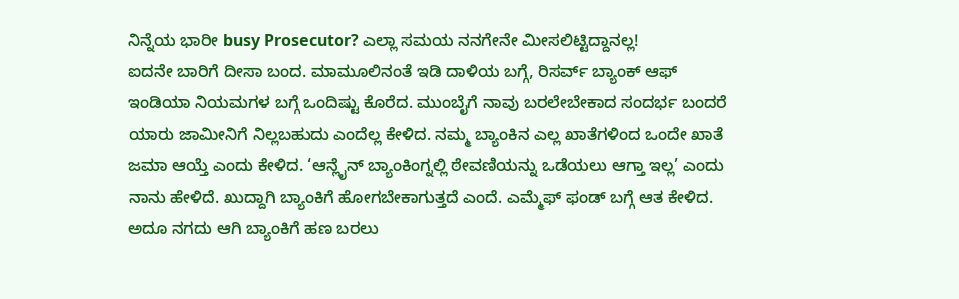ನಿನ್ನೆಯ ಭಾರೀ busy Prosecutor? ಎಲ್ಲಾ ಸಮಯ ನನಗೇನೇ ಮೀಸಲಿಟ್ಟಿದ್ದಾನಲ್ಲ!
ಐದನೇ ಬಾರಿಗೆ ದೀಸಾ ಬಂದ. ಮಾಮೂಲಿನಂತೆ ಇಡಿ ದಾಳಿಯ ಬಗ್ಗೆ, ರಿಸರ್ವ್ ಬ್ಯಾಂಕ್ ಆಫ್ ಇಂಡಿಯಾ ನಿಯಮಗಳ ಬಗ್ಗೆ ಒಂದಿಷ್ಟು ಕೊರೆದ. ಮುಂಬೈಗೆ ನಾವು ಬರಲೇಬೇಕಾದ ಸಂದರ್ಭ ಬಂದರೆ ಯಾರು ಜಾಮೀನಿಗೆ ನಿಲ್ಲಬಹುದು ಎಂದೆಲ್ಲ ಕೇಳಿದ. ನಮ್ಮ ಬ್ಯಾಂಕಿನ ಎಲ್ಲ ಖಾತೆಗಳಿಂದ ಒಂದೇ ಖಾತೆ ಜಮಾ ಆಯ್ತೆ ಎಂದು ಕೇಳಿದ. ‘ಆನ್ಲೈನ್ ಬ್ಯಾಂಕಿಂಗ್ನಲ್ಲಿ ಠೇವಣಿಯನ್ನು ಒಡೆಯಲು ಆಗ್ತಾ ಇಲ್ಲ’ ಎಂದು ನಾನು ಹೇಳಿದೆ. ಖುದ್ದಾಗಿ ಬ್ಯಾಂಕಿಗೆ ಹೋಗಬೇಕಾಗುತ್ತದೆ ಎಂದೆ. ಎಮ್ಮೆಫ್ ಫಂಡ್ ಬಗ್ಗೆ ಆತ ಕೇಳಿದ. ಅದೂ ನಗದು ಆಗಿ ಬ್ಯಾಂಕಿಗೆ ಹಣ ಬರಲು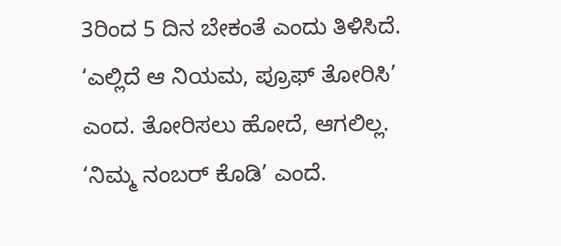3ರಿಂದ 5 ದಿನ ಬೇಕಂತೆ ಎಂದು ತಿಳಿಸಿದೆ.
‘ಎಲ್ಲಿದೆ ಆ ನಿಯಮ, ಪ್ರೂಫ್ ತೋರಿಸಿ’ ಎಂದ. ತೋರಿಸಲು ಹೋದೆ, ಆಗಲಿಲ್ಲ. ‘ನಿಮ್ಮ ನಂಬರ್ ಕೊಡಿ’ ಎಂದೆ.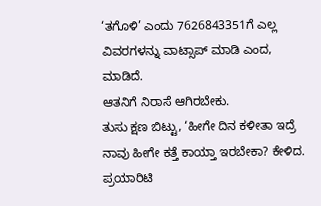‘ತಗೊಳಿ’ ಎಂದು 7626843351ಗೆ ಎಲ್ಲ ವಿವರಗಳನ್ನು ವಾಟ್ಸಾಪ್ ಮಾಡಿ ಎಂದ, ಮಾಡಿದೆ.
ಆತನಿಗೆ ನಿರಾಸೆ ಆಗಿರಬೇಕು.
ತುಸು ಕ್ಷಣ ಬಿಟ್ಟು, ‘ಹೀಗೇ ದಿನ ಕಳೀತಾ ಇದ್ರೆ ನಾವು ಹೀಗೇ ಕತ್ತೆ ಕಾಯ್ತಾ ಇರಬೇಕಾ? ಕೇಳಿದ. ಪ್ರಯಾರಿಟಿ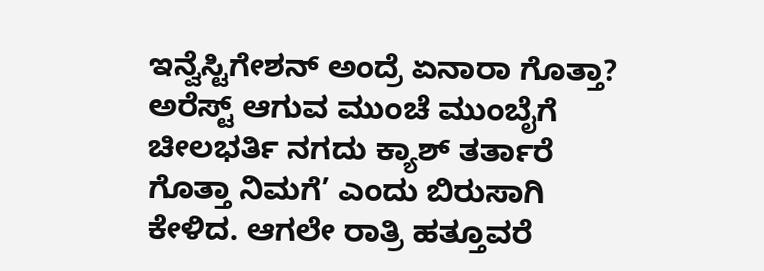ಇನ್ವೆಸ್ಟಿಗೇಶನ್ ಅಂದ್ರೆ ಏನಾರಾ ಗೊತ್ತಾ? ಅರೆಸ್ಟ್ ಆಗುವ ಮುಂಚೆ ಮುಂಬೈಗೆ ಚೀಲಭರ್ತಿ ನಗದು ಕ್ಯಾಶ್ ತರ್ತಾರೆ ಗೊತ್ತಾ ನಿಮಗೆ’ ಎಂದು ಬಿರುಸಾಗಿ ಕೇಳಿದ. ಆಗಲೇ ರಾತ್ರಿ ಹತ್ತೂವರೆ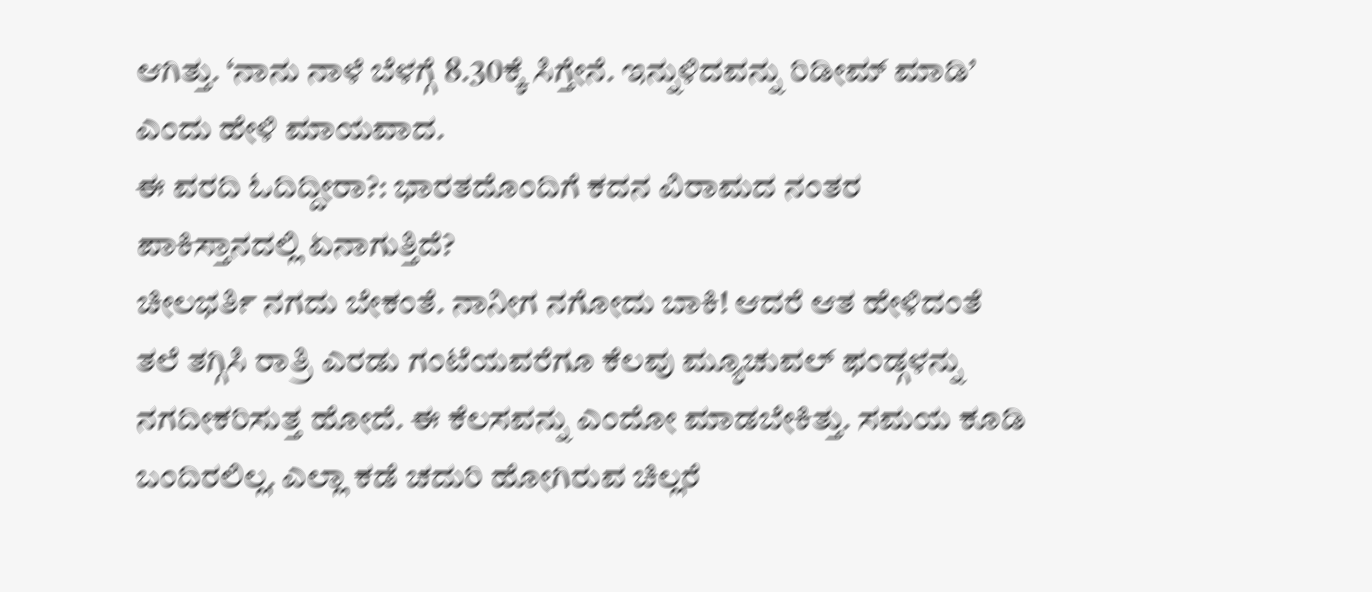ಆಗಿತ್ತು. ‘ನಾನು ನಾಳೆ ಬೆಳಗ್ಗೆ 8.30ಕ್ಕೆ ಸಿಗ್ತೇನೆ. ಇನ್ನುಳಿದವನ್ನು ರಿಡೀಮ್ ಮಾಡಿ’ ಎಂದು ಹೇಳಿ ಮಾಯವಾದ.
ಈ ವರದಿ ಓದಿದ್ದೀರಾ?: ಭಾರತದೊಂದಿಗೆ ಕದನ ವಿರಾಮದ ನಂತರ ಪಾಕಿಸ್ತಾನದಲ್ಲಿ ಏನಾಗುತ್ತಿದೆ?
ಚೀಲಭರ್ತಿ ನಗದು ಬೇಕಂತೆ. ನಾನೀಗ ನಗೋದು ಬಾಕಿ! ಆದರೆ ಆತ ಹೇಳಿದಂತೆ ತಲೆ ತಗ್ಗಿಸಿ ರಾತ್ರಿ ಎರಡು ಗಂಟೆಯವರೆಗೂ ಕೆಲವು ಮ್ಯೂಚುವಲ್ ಫಂಡ್ಗಳನ್ನು ನಗದೀಕರಿಸುತ್ತ ಹೋದೆ. ಈ ಕೆಲಸವನ್ನು ಎಂದೋ ಮಾಡಬೇಕಿತ್ತು. ಸಮಯ ಕೂಡಿ ಬಂದಿರಲಿಲ್ಲ. ಎಲ್ಲಾ ಕಡೆ ಚದುರಿ ಹೋಗಿರುವ ಚಿಲ್ಲರೆ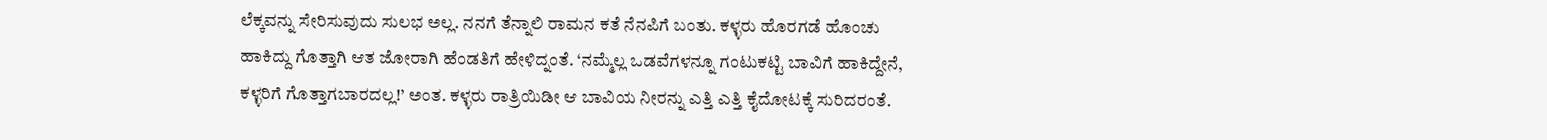ಲೆಕ್ಕವನ್ನು ಸೇರಿಸುವುದು ಸುಲಭ ಅಲ್ಲ. ನನಗೆ ತೆನ್ನಾಲಿ ರಾಮನ ಕತೆ ನೆನಪಿಗೆ ಬಂತು. ಕಳ್ಳರು ಹೊರಗಡೆ ಹೊಂಚು ಹಾಕಿದ್ದು ಗೊತ್ತಾಗಿ ಆತ ಜೋರಾಗಿ ಹೆಂಡತಿಗೆ ಹೇಳಿದ್ನಂತೆ. ‘ನಮ್ಮೆಲ್ಲ ಒಡವೆಗಳನ್ನೂ ಗಂಟುಕಟ್ಟಿ ಬಾವಿಗೆ ಹಾಕಿದ್ದೇನೆ, ಕಳ್ಳರಿಗೆ ಗೊತ್ತಾಗಬಾರದಲ್ಲ!’ ಅಂತ. ಕಳ್ಳರು ರಾತ್ರಿಯಿಡೀ ಆ ಬಾವಿಯ ನೀರನ್ನು ಎತ್ತಿ ಎತ್ತಿ ಕೈದೋಟಕ್ಕೆ ಸುರಿದರಂತೆ.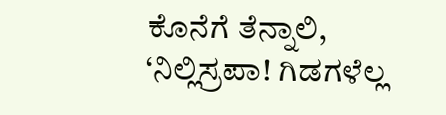ಕೊನೆಗೆ ತೆನ್ನಾಲಿ, ‘ನಿಲ್ಲಿಸ್ರಪಾ! ಗಿಡಗಳೆಲ್ಲ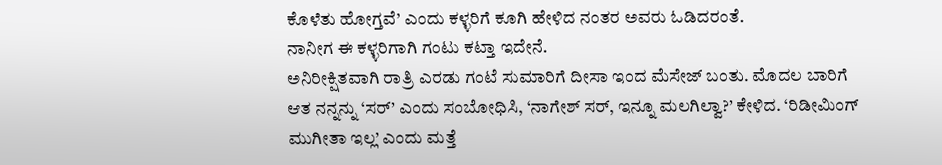ಕೊಳೆತು ಹೋಗ್ತವೆ’ ಎಂದು ಕಳ್ಳರಿಗೆ ಕೂಗಿ ಹೇಳಿದ ನಂತರ ಅವರು ಓಡಿದರಂತೆ.
ನಾನೀಗ ಈ ಕಳ್ಳರಿಗಾಗಿ ಗಂಟು ಕಟ್ತಾ ಇದೇನೆ.
ಅನಿರೀಕ್ಷಿತವಾಗಿ ರಾತ್ರಿ ಎರಡು ಗಂಟೆ ಸುಮಾರಿಗೆ ದೀಸಾ ಇಂದ ಮೆಸೇಜ್ ಬಂತು. ಮೊದಲ ಬಾರಿಗೆ ಆತ ನನ್ನನ್ನು ‘ಸರ್’ ಎಂದು ಸಂಬೋಧಿಸಿ, ‘ನಾಗೇಶ್ ಸರ್, ಇನ್ನೂ ಮಲಗಿಲ್ವಾ?’ ಕೇಳಿದ. ‘ರಿಡೀಮಿಂಗ್ ಮುಗೀತಾ ಇಲ್ಲ’ ಎಂದು ಮತ್ತೆ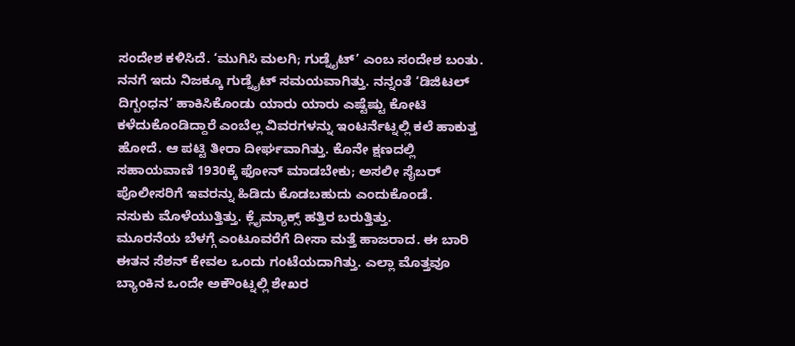ಸಂದೇಶ ಕಳಿಸಿದೆ. ‘ಮುಗಿಸಿ ಮಲಗಿ; ಗುಡ್ನೈಟ್’ ಎಂಬ ಸಂದೇಶ ಬಂತು.
ನನಗೆ ಇದು ನಿಜಕ್ಕೂ ಗುಡ್ನೈಟ್ ಸಮಯವಾಗಿತ್ತು. ನನ್ನಂತೆ ‘ಡಿಜಿಟಲ್ ದಿಗ್ಬಂಧನ’ ಹಾಕಿಸಿಕೊಂಡು ಯಾರು ಯಾರು ಎಷ್ಟೆಷ್ಟು ಕೋಟಿ ಕಳೆದುಕೊಂಡಿದ್ದಾರೆ ಎಂಬೆಲ್ಲ ವಿವರಗಳನ್ನು ಇಂಟರ್ನೆಟ್ನಲ್ಲಿ ಕಲೆ ಹಾಕುತ್ತ ಹೋದೆ. ಆ ಪಟ್ಟಿ ತೀರಾ ದೀರ್ಘವಾಗಿತ್ತು. ಕೊನೇ ಕ್ಷಣದಲ್ಲಿ ಸಹಾಯವಾಣಿ 1930ಕ್ಕೆ ಫೋನ್ ಮಾಡಬೇಕು; ಅಸಲೀ ಸೈಬರ್ ಪೊಲೀಸರಿಗೆ ಇವರನ್ನು ಹಿಡಿದು ಕೊಡಬಹುದು ಎಂದುಕೊಂಡೆ.
ನಸುಕು ಮೊಳೆಯುತ್ತಿತ್ತು. ಕ್ಲೈಮ್ಯಾಕ್ಸ್ ಹತ್ತಿರ ಬರುತ್ತಿತ್ತು.
ಮೂರನೆಯ ಬೆಳಗ್ಗೆ ಎಂಟೂವರೆಗೆ ದೀಸಾ ಮತ್ತೆ ಹಾಜರಾದ. ಈ ಬಾರಿ ಈತನ ಸೆಶನ್ ಕೇವಲ ಒಂದು ಗಂಟೆಯದಾಗಿತ್ತು. ಎಲ್ಲಾ ಮೊತ್ತವೂ ಬ್ಯಾಂಕಿನ ಒಂದೇ ಅಕೌಂಟ್ನಲ್ಲಿ ಶೇಖರ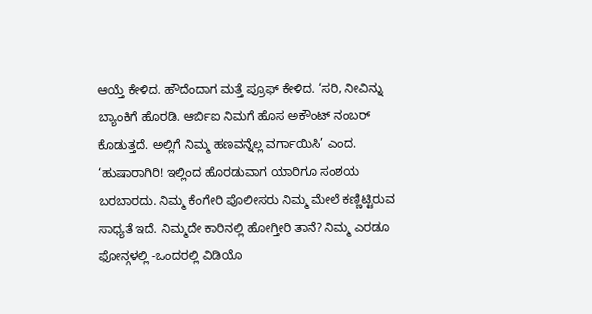ಆಯ್ತೆ ಕೇಳಿದ. ಹೌದೆಂದಾಗ ಮತ್ತೆ ಪ್ರೂಫ್ ಕೇಳಿದ. ‘ಸರಿ, ನೀವಿನ್ನು ಬ್ಯಾಂಕಿಗೆ ಹೊರಡಿ. ಆರ್ಬಿಐ ನಿಮಗೆ ಹೊಸ ಅಕೌಂಟ್ ನಂಬರ್ ಕೊಡುತ್ತದೆ. ಅಲ್ಲಿಗೆ ನಿಮ್ಮ ಹಣವನ್ನೆಲ್ಲ ವರ್ಗಾಯಿಸಿ’ ಎಂದ.
‘ಹುಷಾರಾಗಿರಿ! ಇಲ್ಲಿಂದ ಹೊರಡುವಾಗ ಯಾರಿಗೂ ಸಂಶಯ ಬರಬಾರದು. ನಿಮ್ಮ ಕೆಂಗೇರಿ ಪೊಲೀಸರು ನಿಮ್ಮ ಮೇಲೆ ಕಣ್ಣಿಟ್ಟಿರುವ ಸಾಧ್ಯತೆ ಇದೆ. ನಿಮ್ಮದೇ ಕಾರಿನಲ್ಲಿ ಹೋಗ್ತೀರಿ ತಾನೆ? ನಿಮ್ಮ ಎರಡೂ ಫೋನ್ಗಳಲ್ಲಿ -ಒಂದರಲ್ಲಿ ವಿಡಿಯೊ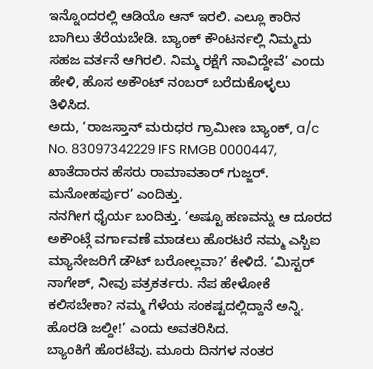ಇನ್ನೊಂದರಲ್ಲಿ ಆಡಿಯೊ ಆನ್ ಇರಲಿ. ಎಲ್ಲೂ ಕಾರಿನ ಬಾಗಿಲು ತೆರೆಯಬೇಡಿ. ಬ್ಯಾಂಕ್ ಕೌಂಟರ್ನಲ್ಲಿ ನಿಮ್ಮದು ಸಹಜ ವರ್ತನೆ ಆಗಿರಲಿ. ನಿಮ್ಮ ರಕ್ಷೆಗೆ ನಾವಿದ್ದೇವೆ’ ಎಂದು ಹೇಳಿ, ಹೊಸ ಅಕೌಂಟ್ ನಂಬರ್ ಬರೆದುಕೊಳ್ಳಲು ತಿಳಿಸಿದ.
ಅದು, ‘ರಾಜಸ್ತಾನ್ ಮರುಧರ ಗ್ರಾಮೀಣ ಬ್ಯಾಂಕ್, a/c No. 83097342229 IFS RMGB 0000447, ಖಾತೆದಾರನ ಹೆಸರು ರಾಮಾವತಾರ್ ಗುಜ್ಜರ್. ಮನೋಹರ್ಪುರ’ ಎಂದಿತ್ತು.
ನನಗೀಗ ಧೈರ್ಯ ಬಂದಿತ್ತು. ‘ಅಷ್ಟೂ ಹಣವನ್ನು ಆ ದೂರದ ಅಕೌಂಟ್ಗೆ ವರ್ಗಾವಣೆ ಮಾಡಲು ಹೊರಟರೆ ನಮ್ಮ ಎಸ್ಬಿಐ ಮ್ಯಾನೇಜರಿಗೆ ಡೌಟ್ ಬರೋಲ್ಲವಾ?’ ಕೇಳಿದೆ. ‘ಮಿಸ್ಟರ್ ನಾಗೇಶ್, ನೀವು ಪತ್ರಕರ್ತರು. ನೆಪ ಹೇಳೋಕೆ ಕಲಿಸಬೇಕಾ? ನಮ್ಮ ಗೆಳೆಯ ಸಂಕಷ್ಟದಲ್ಲಿದ್ದಾನೆ ಅನ್ನಿ. ಹೊರಡಿ ಜಲ್ದೀ!’ ಎಂದು ಅವತರಿಸಿದ.
ಬ್ಯಾಂಕಿಗೆ ಹೊರಟೆವು. ಮೂರು ದಿನಗಳ ನಂತರ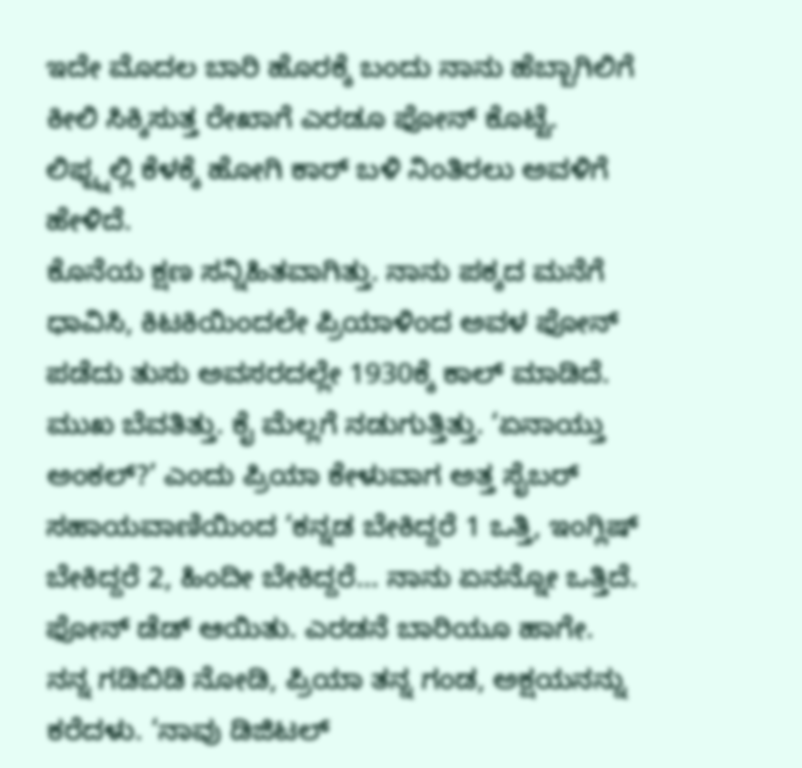ಇದೇ ಮೊದಲ ಬಾರಿ ಹೊರಕ್ಕೆ ಬಂದು ನಾನು ಹೆಬ್ಬಾಗಿಲಿಗೆ ಕೀಲಿ ಸಿಕ್ಕಿಸುತ್ತ ರೇಖಾಗೆ ಎರಡೂ ಫೋನ್ ಕೊಟ್ಟೆ. ಲಿಫ್ಟ್ನಲ್ಲಿ ಕೆಳಕ್ಕೆ ಹೋಗಿ ಕಾರ್ ಬಳಿ ನಿಂತಿರಲು ಅವಳಿಗೆ ಹೇಳಿದೆ.
ಕೊನೆಯ ಕ್ಷಣ ಸನ್ನಿಹಿತವಾಗಿತ್ತು. ನಾನು ಪಕ್ಕದ ಮನೆಗೆ ಧಾವಿಸಿ, ಕಿಟಕಿಯಿಂದಲೇ ಪ್ರಿಯಾಳಿಂದ ಅವಳ ಫೋನ್ ಪಡೆದು ತುಸು ಅವಸರದಲ್ಲೇ 1930ಕ್ಕೆ ಕಾಲ್ ಮಾಡಿದೆ. ಮುಖ ಬೆವತಿತ್ತು. ಕೈ ಮೆಲ್ಲಗೆ ನಡುಗುತ್ತಿತ್ತು. ‘ಏನಾಯ್ತು ಅಂಕಲ್?’ ಎಂದು ಪ್ರಿಯಾ ಕೇಳುವಾಗ ಅತ್ತ ಸೈಬರ್ ಸಹಾಯವಾಣಿಯಿಂದ ‘ಕನ್ನಡ ಬೇಕಿದ್ದರೆ 1 ಒತ್ತಿ, ಇಂಗ್ಲಿಷ್ ಬೇಕಿದ್ದರೆ 2, ಹಿಂದೀ ಬೇಕಿದ್ದರೆ… ನಾನು ಏನನ್ನೋ ಒತ್ತಿದೆ. ಫೋನ್ ಡೆಡ್ ಆಯಿತು. ಎರಡನೆ ಬಾರಿಯೂ ಹಾಗೇ.
ನನ್ನ ಗಡಿಬಿಡಿ ನೋಡಿ, ಪ್ರಿಯಾ ತನ್ನ ಗಂಡ, ಅಕ್ಷಯನನ್ನು ಕರೆದಳು. ‘ನಾವು ಡಿಜಿಟಲ್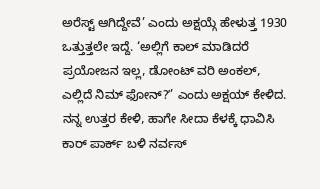ಅರೆಸ್ಟ್ ಆಗಿದ್ದೇವೆ’ ಎಂದು ಅಕ್ಷಯ್ಗೆ ಹೇಳುತ್ತ 1930 ಒತ್ತುತ್ತಲೇ ಇದ್ದೆ. ‘ಅಲ್ಲಿಗೆ ಕಾಲ್ ಮಾಡಿದರೆ ಪ್ರಯೋಜನ ಇಲ್ಲ, ಡೋಂಟ್ ವರಿ ಅಂಕಲ್, ಎಲ್ಲಿದೆ ನಿಮ್ ಫೋನ್?ʼ’ ಎಂದು ಅಕ್ಷಯ್ ಕೇಳಿದ. ನನ್ನ ಉತ್ತರ ಕೇಳಿ, ಹಾಗೇ ಸೀದಾ ಕೆಳಕ್ಕೆ ಧಾವಿಸಿ ಕಾರ್ ಪಾರ್ಕ್ ಬಳಿ ನರ್ವಸ್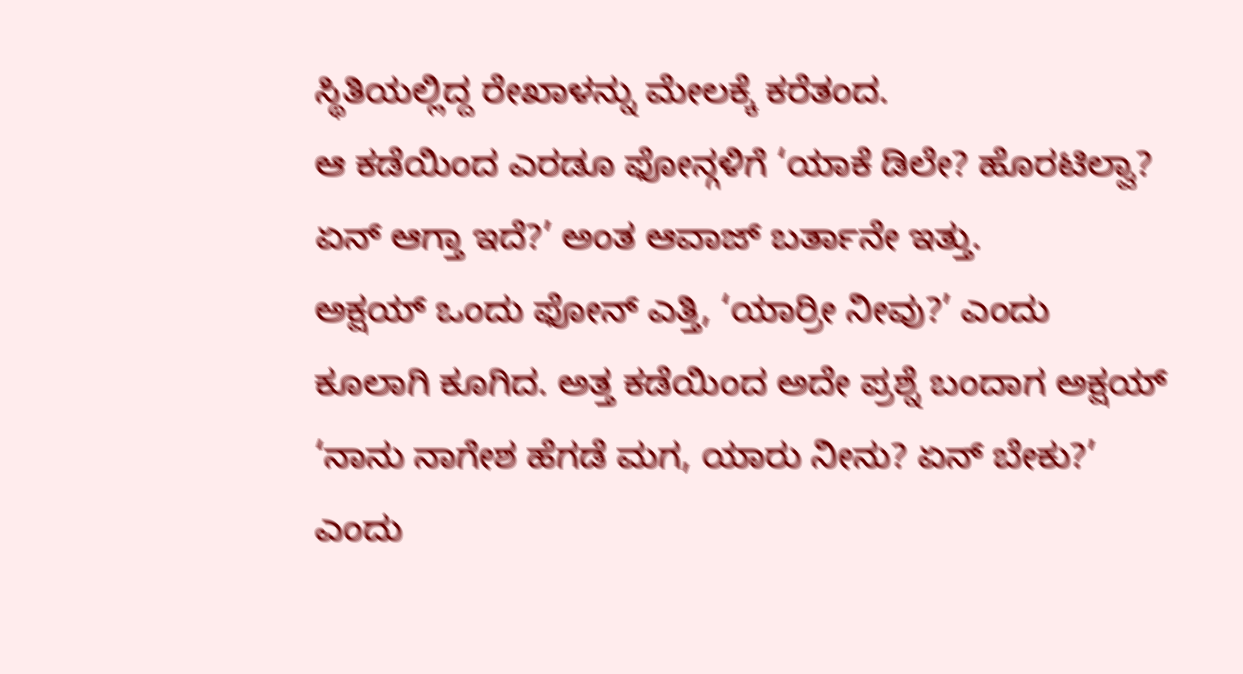ಸ್ಥಿತಿಯಲ್ಲಿದ್ದ ರೇಖಾಳನ್ನು ಮೇಲಕ್ಕೆ ಕರೆತಂದ.
ಆ ಕಡೆಯಿಂದ ಎರಡೂ ಫೋನ್ಗಳಿಗೆ ‘ಯಾಕೆ ಡಿಲೇ? ಹೊರಟಿಲ್ವಾ? ಏನ್ ಆಗ್ತಾ ಇದೆ?’ ಅಂತ ಆವಾಜ್ ಬರ್ತಾನೇ ಇತ್ತು.
ಅಕ್ಷಯ್ ಒಂದು ಫೋನ್ ಎತ್ತಿ, ‘ಯಾರ್ರೀ ನೀವು?’ ಎಂದು ಕೂಲಾಗಿ ಕೂಗಿದ. ಅತ್ತ ಕಡೆಯಿಂದ ಅದೇ ಪ್ರಶ್ನೆ ಬಂದಾಗ ಅಕ್ಷಯ್ ‘ನಾನು ನಾಗೇಶ ಹೆಗಡೆ ಮಗ, ಯಾರು ನೀನು? ಏನ್ ಬೇಕು?’ ಎಂದು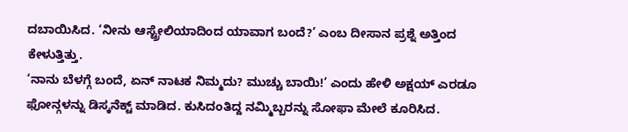ದಬಾಯಿಸಿದ. ‘ನೀನು ಆಸ್ಟ್ರೇಲಿಯಾದಿಂದ ಯಾವಾಗ ಬಂದೆ?’ ಎಂಬ ದೀಸಾನ ಪ್ರಶ್ನೆ ಅತ್ತಿಂದ ಕೇಳುತ್ತಿತ್ತು.
‘ನಾನು ಬೆಳಗ್ಗೆ ಬಂದೆ, ಏನ್ ನಾಟಕ ನಿಮ್ಮದು? ಮುಚ್ಚು ಬಾಯಿ!’ ಎಂದು ಹೇಳಿ ಅಕ್ಷಯ್ ಎರಡೂ ಫೋನ್ಗಳನ್ನು ಡಿಸ್ಕನೆಕ್ಟ್ ಮಾಡಿದ. ಕುಸಿದಂತಿದ್ದ ನಮ್ಮಿಬ್ಬರನ್ನು ಸೋಫಾ ಮೇಲೆ ಕೂರಿಸಿದ.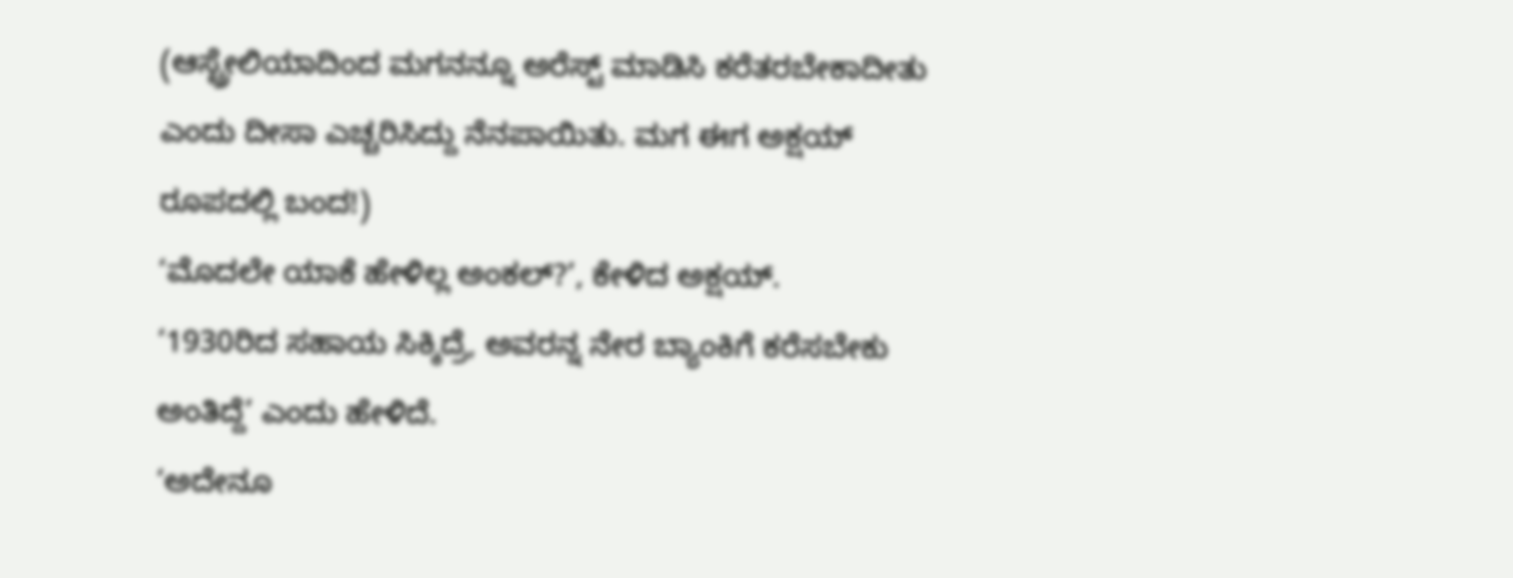(ಆಸ್ಟ್ರೇಲಿಯಾದಿಂದ ಮಗನನ್ನೂ ಅರೆಸ್ಟ್ ಮಾಡಿಸಿ ಕರೆತರಬೇಕಾದೀತು ಎಂದು ದೀಸಾ ಎಚ್ಚರಿಸಿದ್ದು ನೆನಪಾಯಿತು. ಮಗ ಈಗ ಅಕ್ಷಯ್ ರೂಪದಲ್ಲಿ ಬಂದ!)
‘ಮೊದಲೇ ಯಾಕೆ ಹೇಳಿಲ್ಲ ಅಂಕಲ್?’, ಕೇಳಿದ ಅಕ್ಷಯ್.
‘1930ರಿದ ಸಹಾಯ ಸಿಕ್ಕಿದ್ರೆ, ಅವರನ್ನ ನೇರ ಬ್ಯಾಂಕಿಗೆ ಕರೆಸಬೇಕು ಅಂತಿದ್ದೆ’ ಎಂದು ಹೇಳಿದೆ.
‘ಅದೇನೂ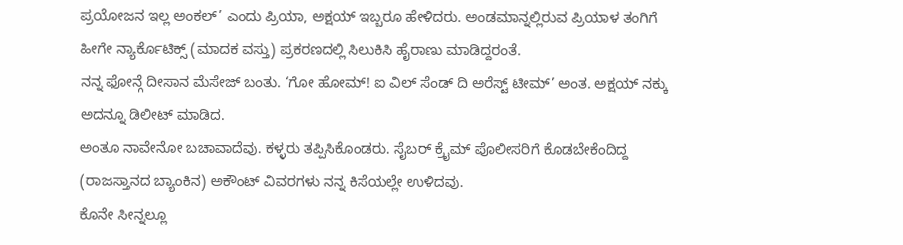ಪ್ರಯೋಜನ ಇಲ್ಲ ಅಂಕಲ್’ ಎಂದು ಪ್ರಿಯಾ, ಅಕ್ಷಯ್ ಇಬ್ಬರೂ ಹೇಳಿದರು. ಅಂಡಮಾನ್ನಲ್ಲಿರುವ ಪ್ರಿಯಾಳ ತಂಗಿಗೆ ಹೀಗೇ ನ್ಯಾರ್ಕೊಟಿಕ್ಸ್ (ಮಾದಕ ವಸ್ತು) ಪ್ರಕರಣದಲ್ಲಿ ಸಿಲುಕಿಸಿ ಹೈರಾಣು ಮಾಡಿದ್ದರಂತೆ.
ನನ್ನ ಫೋನ್ಗೆ ದೀಸಾನ ಮೆಸೇಜ್ ಬಂತು. ‘ಗೋ ಹೋಮ್! ಐ ವಿಲ್ ಸೆಂಡ್ ದಿ ಅರೆಸ್ಟ್ ಟೀಮ್’ ಅಂತ. ಅಕ್ಷಯ್ ನಕ್ಕು ಅದನ್ನೂ ಡಿಲೀಟ್ ಮಾಡಿದ.
ಅಂತೂ ನಾವೇನೋ ಬಚಾವಾದೆವು. ಕಳ್ಳರು ತಪ್ಪಿಸಿಕೊಂಡರು. ಸೈಬರ್ ಕ್ರೈಮ್ ಪೊಲೀಸರಿಗೆ ಕೊಡಬೇಕೆಂದಿದ್ದ (ರಾಜಸ್ತಾನದ ಬ್ಯಾಂಕಿನ) ಅಕೌಂಟ್ ವಿವರಗಳು ನನ್ನ ಕಿಸೆಯಲ್ಲೇ ಉಳಿದವು.
ಕೊನೇ ಸೀನ್ನಲ್ಲೂ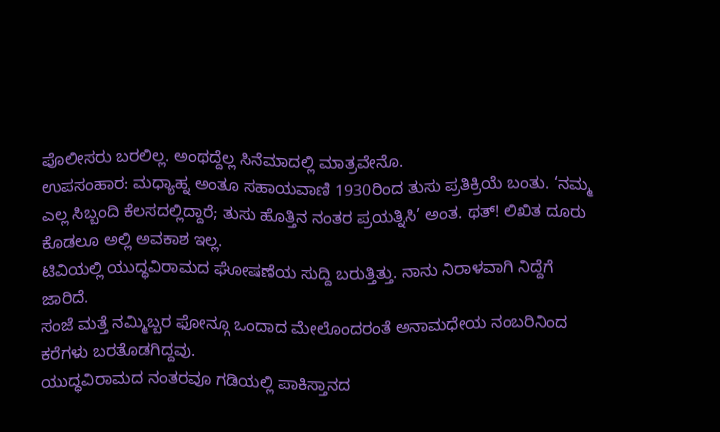ಪೊಲೀಸರು ಬರಲಿಲ್ಲ. ಅಂಥದ್ದೆಲ್ಲ ಸಿನೆಮಾದಲ್ಲಿ ಮಾತ್ರವೇನೊ.
ಉಪಸಂಹಾರ: ಮಧ್ಯಾಹ್ನ ಅಂತೂ ಸಹಾಯವಾಣಿ 1930ರಿಂದ ತುಸು ಪ್ರತಿಕ್ರಿಯೆ ಬಂತು. ‘ನಮ್ಮ ಎಲ್ಲ ಸಿಬ್ಬಂದಿ ಕೆಲಸದಲ್ಲಿದ್ದಾರೆ; ತುಸು ಹೊತ್ತಿನ ನಂತರ ಪ್ರಯತ್ನಿಸಿ’ ಅಂತ. ಥತ್! ಲಿಖಿತ ದೂರು ಕೊಡಲೂ ಅಲ್ಲಿ ಅವಕಾಶ ಇಲ್ಲ.
ಟಿವಿಯಲ್ಲಿ ಯುದ್ಧವಿರಾಮದ ಘೋಷಣೆಯ ಸುದ್ದಿ ಬರುತ್ತಿತ್ತು. ನಾನು ನಿರಾಳವಾಗಿ ನಿದ್ದೆಗೆ ಜಾರಿದೆ.
ಸಂಜೆ ಮತ್ತೆ ನಮ್ಮಿಬ್ಬರ ಫೋನ್ಗೂ ಒಂದಾದ ಮೇಲೊಂದರಂತೆ ಅನಾಮಧೇಯ ನಂಬರಿನಿಂದ ಕರೆಗಳು ಬರತೊಡಗಿದ್ದವು.
ಯುದ್ಧವಿರಾಮದ ನಂತರವೂ ಗಡಿಯಲ್ಲಿ ಪಾಕಿಸ್ತಾನದ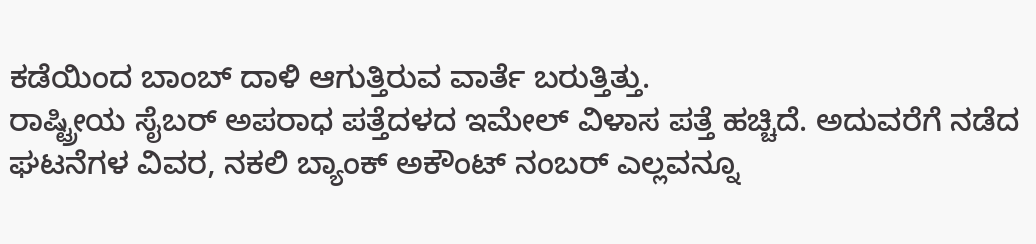ಕಡೆಯಿಂದ ಬಾಂಬ್ ದಾಳಿ ಆಗುತ್ತಿರುವ ವಾರ್ತೆ ಬರುತ್ತಿತ್ತು.
ರಾಷ್ಟ್ರೀಯ ಸೈಬರ್ ಅಪರಾಧ ಪತ್ತೆದಳದ ಇಮೇಲ್ ವಿಳಾಸ ಪತ್ತೆ ಹಚ್ಚಿದೆ. ಅದುವರೆಗೆ ನಡೆದ ಘಟನೆಗಳ ವಿವರ, ನಕಲಿ ಬ್ಯಾಂಕ್ ಅಕೌಂಟ್ ನಂಬರ್ ಎಲ್ಲವನ್ನೂ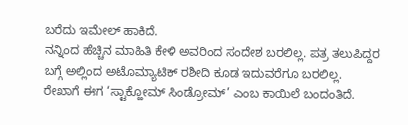ಬರೆದು ಇಮೇಲ್ ಹಾಕಿದೆ.
ನನ್ನಿಂದ ಹೆಚ್ಚಿನ ಮಾಹಿತಿ ಕೇಳಿ ಅವರಿಂದ ಸಂದೇಶ ಬರಲಿಲ್ಲ. ಪತ್ರ ತಲುಪಿದ್ದರ ಬಗ್ಗೆ ಅಲ್ಲಿಂದ ಅಟೊಮ್ಯಾಟಿಕ್ ರಶೀದಿ ಕೂಡ ಇದುವರೆಗೂ ಬರಲಿಲ್ಲ.
ರೇಖಾಗೆ ಈಗ ‘ಸ್ಟಾಕ್ಹೋಮ್ ಸಿಂಡ್ರೋಮ್’ ಎಂಬ ಕಾಯಿಲೆ ಬಂದಂತಿದೆ.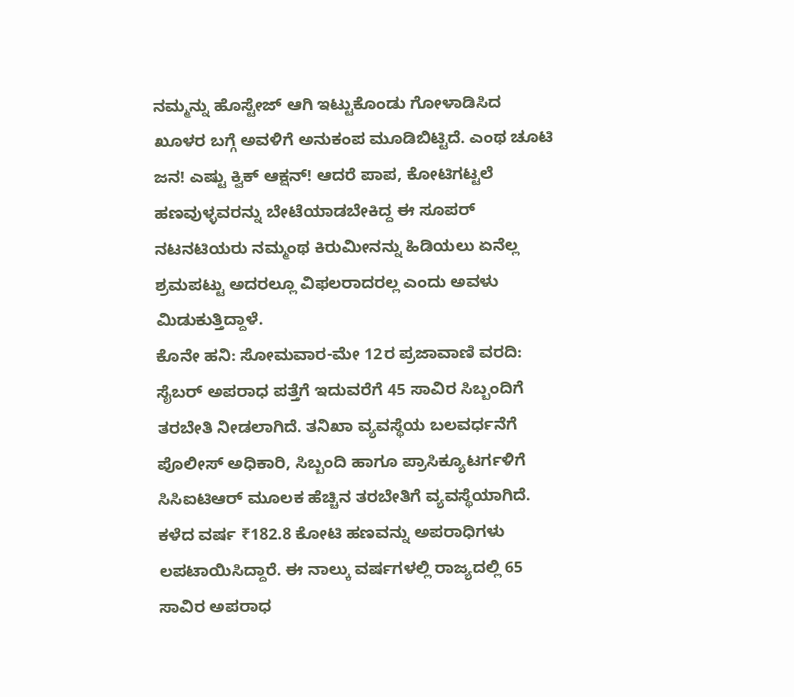ನಮ್ಮನ್ನು ಹೊಸ್ಟೇಜ್ ಆಗಿ ಇಟ್ಟುಕೊಂಡು ಗೋಳಾಡಿಸಿದ ಖೂಳರ ಬಗ್ಗೆ ಅವಳಿಗೆ ಅನುಕಂಪ ಮೂಡಿಬಿಟ್ಟಿದೆ. ಎಂಥ ಚೂಟಿ ಜನ! ಎಷ್ಟು ಕ್ವಿಕ್ ಆಕ್ಷನ್! ಆದರೆ ಪಾಪ, ಕೋಟಿಗಟ್ಟಲೆ ಹಣವುಳ್ಳವರನ್ನು ಬೇಟೆಯಾಡಬೇಕಿದ್ದ ಈ ಸೂಪರ್ ನಟನಟಿಯರು ನಮ್ಮಂಥ ಕಿರುಮೀನನ್ನು ಹಿಡಿಯಲು ಏನೆಲ್ಲ ಶ್ರಮಪಟ್ಟು ಅದರಲ್ಲೂ ವಿಫಲರಾದರಲ್ಲ ಎಂದು ಅವಳು ಮಿಡುಕುತ್ತಿದ್ದಾಳೆ.
ಕೊನೇ ಹನಿ: ಸೋಮವಾರ-ಮೇ 12ರ ಪ್ರಜಾವಾಣಿ ವರದಿ: ಸೈಬರ್ ಅಪರಾಧ ಪತ್ತೆಗೆ ಇದುವರೆಗೆ 45 ಸಾವಿರ ಸಿಬ್ಬಂದಿಗೆ ತರಬೇತಿ ನೀಡಲಾಗಿದೆ. ತನಿಖಾ ವ್ಯವಸ್ಥೆಯ ಬಲವರ್ಧನೆಗೆ ಪೊಲೀಸ್ ಅಧಿಕಾರಿ, ಸಿಬ್ಬಂದಿ ಹಾಗೂ ಪ್ರಾಸಿಕ್ಯೂಟರ್ಗಳಿಗೆ ಸಿಸಿಐಟಿಆರ್ ಮೂಲಕ ಹೆಚ್ಚಿನ ತರಬೇತಿಗೆ ವ್ಯವಸ್ಥೆಯಾಗಿದೆ. ಕಳೆದ ವರ್ಷ ₹182.8 ಕೋಟಿ ಹಣವನ್ನು ಅಪರಾಧಿಗಳು ಲಪಟಾಯಿಸಿದ್ದಾರೆ. ಈ ನಾಲ್ಕು ವರ್ಷಗಳಲ್ಲಿ ರಾಜ್ಯದಲ್ಲಿ 65 ಸಾವಿರ ಅಪರಾಧ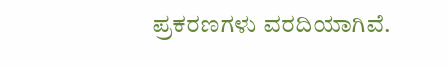ಪ್ರಕರಣಗಳು ವರದಿಯಾಗಿವೆ.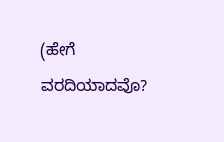(ಹೇಗೆ ವರದಿಯಾದವೊ?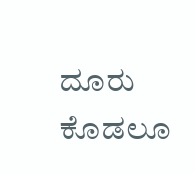ದೂರು ಕೊಡಲೂ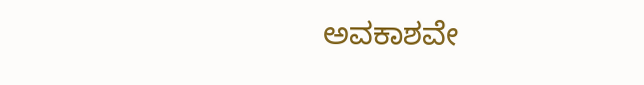ಅವಕಾಶವೇ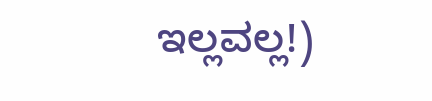ಇಲ್ಲವಲ್ಲ!)